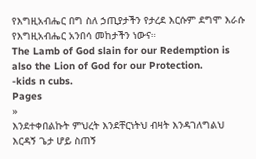የእግዚአብሔር በግ ስለ ኃጢያታችን የታረደ እርሱም ደግሞ እራሱ የእግዚአብሔር አንበሳ መከታችን ነውና።
The Lamb of God slain for our Redemption is also the Lion of God for our Protection.
-kids n cubs.
Pages
»
እንደተቀበልኩት ምህረት እንደቸርነትህ ብዛት እንዳገለግልህ እርዳኝ ጌታ ሆይ ስጠኝ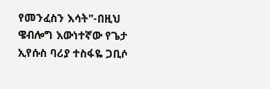የመንፈስን እሳት"-በዚህ ዌብሎግ እውነተኛው የጌታ ኢየሱስ ባሪያ ተስፋዬ ጋቢሶ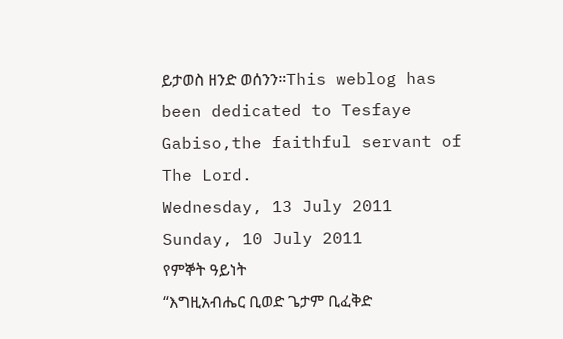ይታወስ ዘንድ ወሰንን።This weblog has been dedicated to Tesfaye Gabiso,the faithful servant of The Lord.
Wednesday, 13 July 2011
Sunday, 10 July 2011
የምኞት ዓይነት
“እግዚአብሔር ቢወድ ጌታም ቢፈቅድ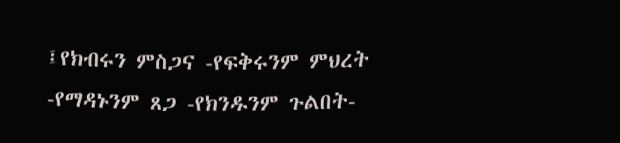፤የክብሩን ምስጋና -የፍቅሩንም ምህረት -የማዳኑንም ጸጋ -የክንዱንም ጉልበት-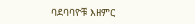ባደባባዮቹ እዘምር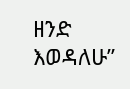ዘንድ እወዳለሁ”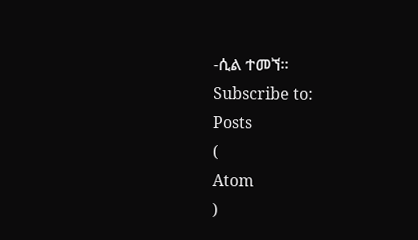-ሲል ተመኘ።
Subscribe to:
Posts
(
Atom
)